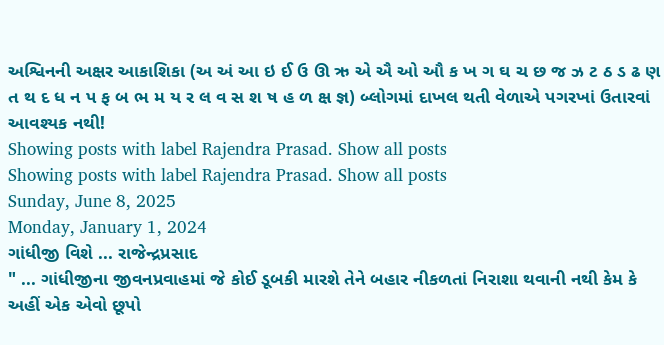અશ્વિનની અક્ષર આકાશિકા (અ અં આ ઇ ઈ ઉ ઊ ઋ એ ઐ ઓ ઔ ક ખ ગ ઘ ચ છ જ ઝ ટ ઠ ડ ઢ ણ ત થ દ ધ ન પ ફ બ ભ મ ય ર લ વ સ શ ષ હ ળ ક્ષ જ્ઞ) બ્લોગમાં દાખલ થતી વેળાએ પગરખાં ઉતારવાં આવશ્યક નથી!
Showing posts with label Rajendra Prasad. Show all posts
Showing posts with label Rajendra Prasad. Show all posts
Sunday, June 8, 2025
Monday, January 1, 2024
ગાંધીજી વિશે ... રાજેન્દ્રપ્રસાદ
" ... ગાંધીજીના જીવનપ્રવાહમાં જે કોઈ ડૂબકી મારશે તેને બહાર નીકળતાં નિરાશા થવાની નથી કેમ કે અહીં એક એવો છૂપો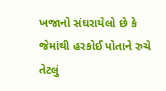ખજાનો સંઘરાયેલો છે કે જેમાંથી હરકોઈ પોતાને રુચે તેટલું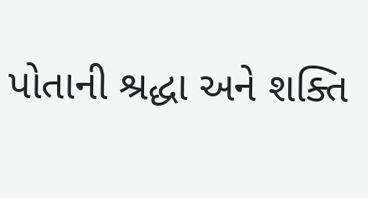પોતાની શ્રદ્ધા અને શક્તિ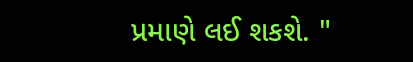પ્રમાણે લઈ શકશે. "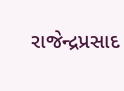રાજેન્દ્રપ્રસાદ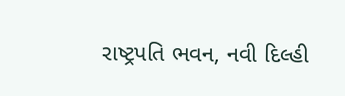રાષ્ટ્રપતિ ભવન, નવી દિલ્હી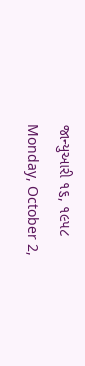જાન્યુઆરી ૧૬, ૧૯૫૮
Monday, October 2,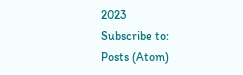2023
Subscribe to:
Posts (Atom)